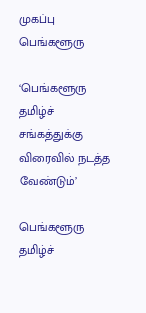முகப்பு
பெங்களூரு

‘பெங்களூரு தமிழ்ச் சங்கத்துக்கு விரைவில் நடத்த வேண்டும்’

பெங்களூரு தமிழ்ச்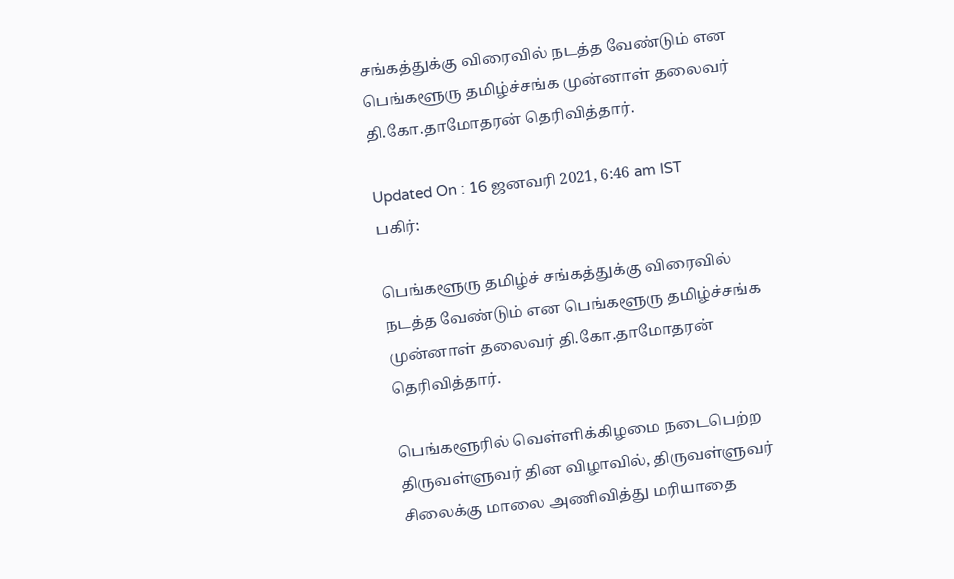சங்கத்துக்கு விரைவில் நடத்த வேண்டும் என பெங்களூரு தமிழ்ச்சங்க முன்னாள் தலைவர் தி.கோ.தாமோதரன் தெரிவித்தார்.

Updated On : 16 ஜனவரி 2021, 6:46 am IST
பகிர்:

பெங்களூரு தமிழ்ச் சங்கத்துக்கு விரைவில் நடத்த வேண்டும் என பெங்களூரு தமிழ்ச்சங்க முன்னாள் தலைவர் தி.கோ.தாமோதரன் தெரிவித்தார்.

பெங்களூரில் வெள்ளிக்கிழமை நடைபெற்ற திருவள்ளுவர் தின விழாவில், திருவள்ளுவர் சிலைக்கு மாலை அணிவித்து மரியாதை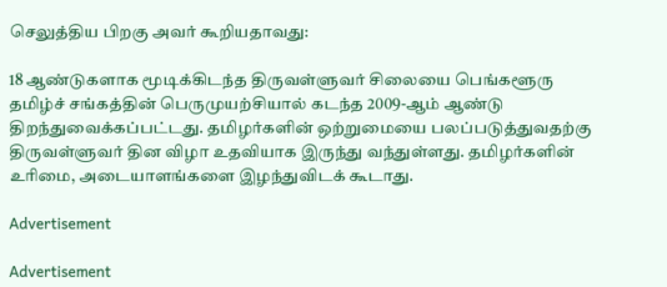செலுத்திய பிறகு அவர் கூறியதாவது:

18 ஆண்டுகளாக மூடிக்கிடந்த திருவள்ளுவர் சிலையை பெங்களூரு தமிழ்ச் சங்கத்தின் பெருமுயற்சியால் கடந்த 2009-ஆம் ஆண்டு திறந்துவைக்கப்பட்டது. தமிழர்களின் ஒற்றுமையை பலப்படுத்துவதற்கு திருவள்ளுவர் தின விழா உதவியாக இருந்து வந்துள்ளது. தமிழர்களின் உரிமை, அடையாளங்களை இழந்துவிடக் கூடாது.

Advertisement

Advertisement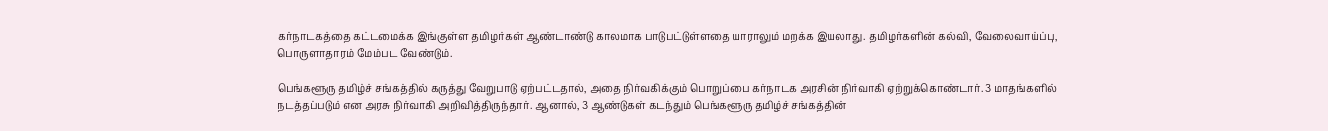கர்நாடகத்தை கட்டமைக்க இங்குள்ள தமிழர்கள் ஆண்டாண்டு காலமாக பாடுபட்டுள்ளதை யாராலும் மறக்க இயலாது. தமிழர்களின் கல்வி, வேலைவாய்ப்பு, பொருளாதாரம் மேம்பட வேண்டும்.

பெங்களூரு தமிழ்ச் சங்கத்தில் கருத்து வேறுபாடு ஏற்பட்டதால், அதை நிர்வகிக்கும் பொறுப்பை கர்நாடக அரசின் நிர்வாகி ஏற்றுக்கொண்டார். 3 மாதங்களில் நடத்தப்படும் என அரசு நிர்வாகி அறிவித்திருந்தார். ஆனால், 3 ஆண்டுகள் கடந்தும் பெங்களூரு தமிழ்ச் சங்கத்தின்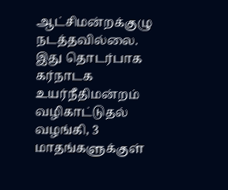ஆட்சிமன்றக்குழு நடத்தவில்லை. இது தொடர்பாக கர்நாடக உயர்நீதிமன்றம் வழிகாட்டுதல் வழங்கி, 3 மாதங்களுக்குள்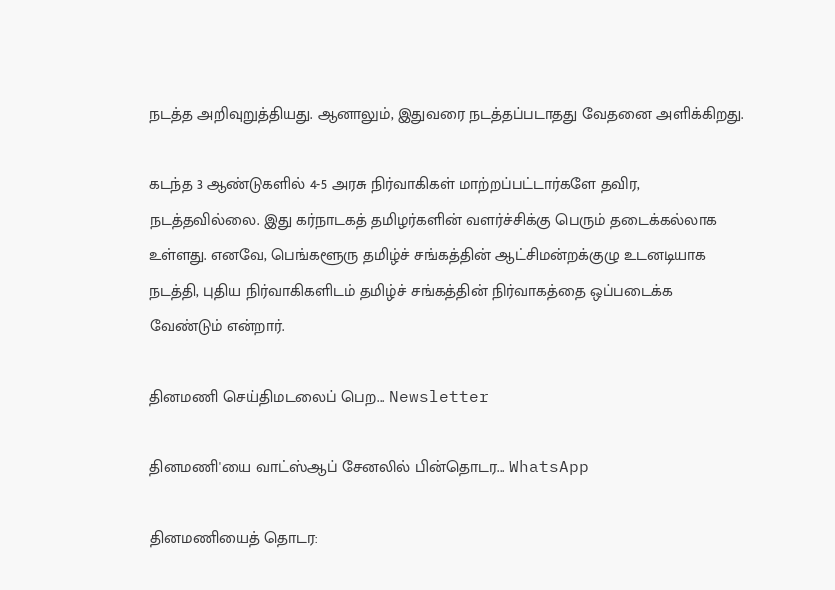நடத்த அறிவுறுத்தியது. ஆனாலும், இதுவரை நடத்தப்படாதது வேதனை அளிக்கிறது.

கடந்த 3 ஆண்டுகளில் 4-5 அரசு நிர்வாகிகள் மாற்றப்பட்டார்களே தவிர, நடத்தவில்லை. இது கர்நாடகத் தமிழர்களின் வளர்ச்சிக்கு பெரும் தடைக்கல்லாக உள்ளது. எனவே, பெங்களூரு தமிழ்ச் சங்கத்தின் ஆட்சிமன்றக்குழு உடனடியாக நடத்தி, புதிய நிர்வாகிகளிடம் தமிழ்ச் சங்கத்தின் நிர்வாகத்தை ஒப்படைக்க வேண்டும் என்றார்.

தினமணி செய்திமடலைப் பெற... Newsletter

தினமணி'யை வாட்ஸ்ஆப் சேனலில் பின்தொடர... WhatsApp

தினமணியைத் தொடர: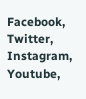Facebook, Twitter, Instagram, Youtube,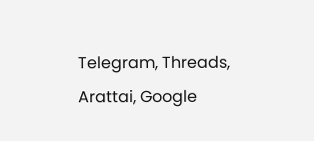Telegram, Threads, Arattai, Google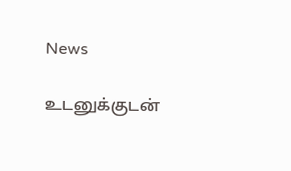News

உடனுக்குடன்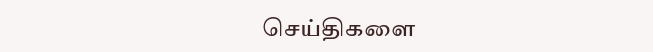செய்திகளை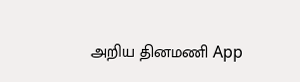அறிய தினமணி App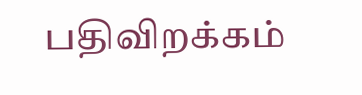பதிவிறக்கம்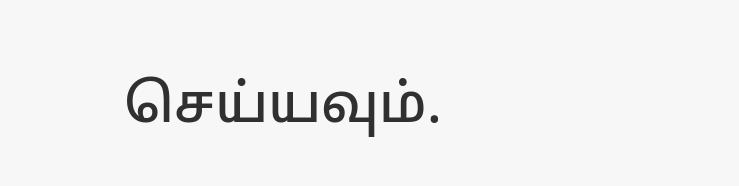செய்யவும்.